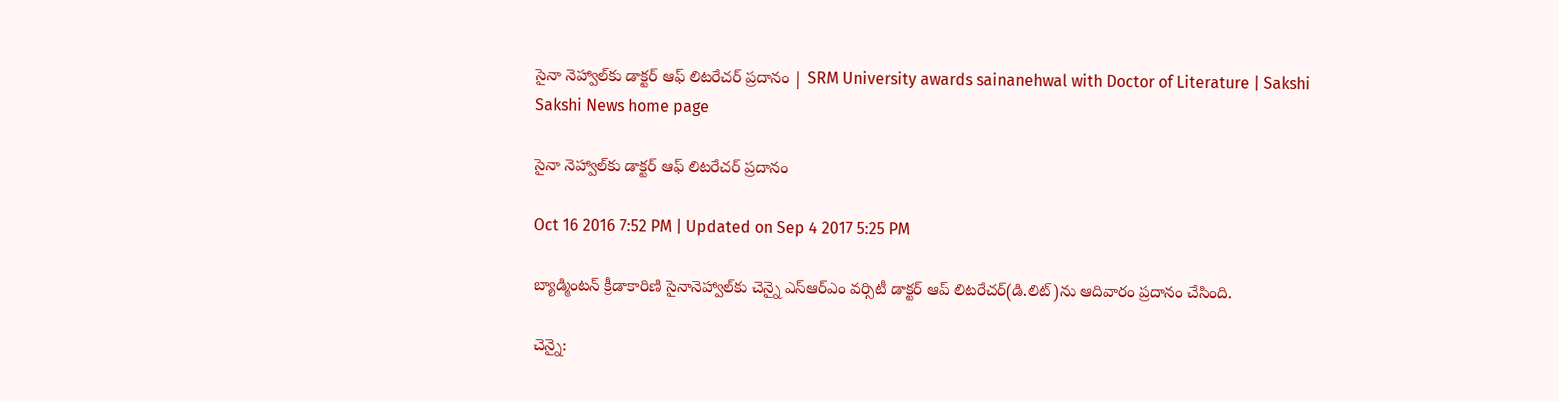సైనా నెహ్వాల్‌కు డాక్టర్ ఆఫ్ లిటరేచర్ ప్రదానం | SRM University awards sainanehwal with Doctor of Literature | Sakshi
Sakshi News home page

సైనా నెహ్వాల్‌కు డాక్టర్ ఆఫ్ లిటరేచర్ ప్రదానం

Oct 16 2016 7:52 PM | Updated on Sep 4 2017 5:25 PM

బ్యాడ్మింటన్ క్రీడాకారిణి సైనానెహ్వాల్‌కు చెన్నై ఎస్‌ఆర్‌ఎం వర్సిటీ డాక్టర్ ఆప్ లిటరేచర్(డి.లిట్)ను ఆదివారం ప్రదానం చేసింది.

చెన్నై: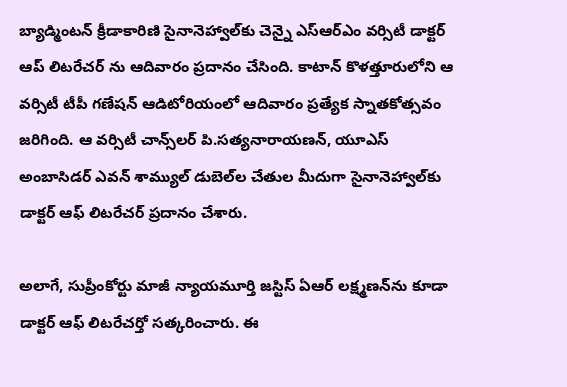బ్యాడ్మింటన్ క్రీడాకారిణి సైనానెహ్వాల్‌కు చెన్నై ఎస్‌ఆర్‌ఎం వర్సిటీ డాక్టర్ ఆప్ లిటరేచర్ ను ఆదివారం ప్రదానం చేసింది. కాటాన్ కొళత్తూరులోని ఆ వర్సిటీ టీపీ గణేషన్ ఆడిటోరియంలో ఆదివారం ప్రత్యేక స్నాతకోత్సవం జరిగింది. ఆ వర్సిటీ చాన్స్‌లర్ పి.సత్యనారాయణన్, యూఎస్ అంబాసిడర్ ఎవన్ శామ్యుల్ డుబెల్‌ల చేతుల మీదుగా సైనానెహ్వాల్‌కు డాక్టర్ ఆఫ్ లిటరేచర్ ప్రదానం చేశారు.

అలాగే, సుప్రీంకోర్టు మాజీ న్యాయమూర్తి జస్టిస్ ఏఆర్ లక్ష్మణన్‌ను కూడా డాక్టర్ ఆఫ్ లిటరేచర్తో సత్కరించారు. ఈ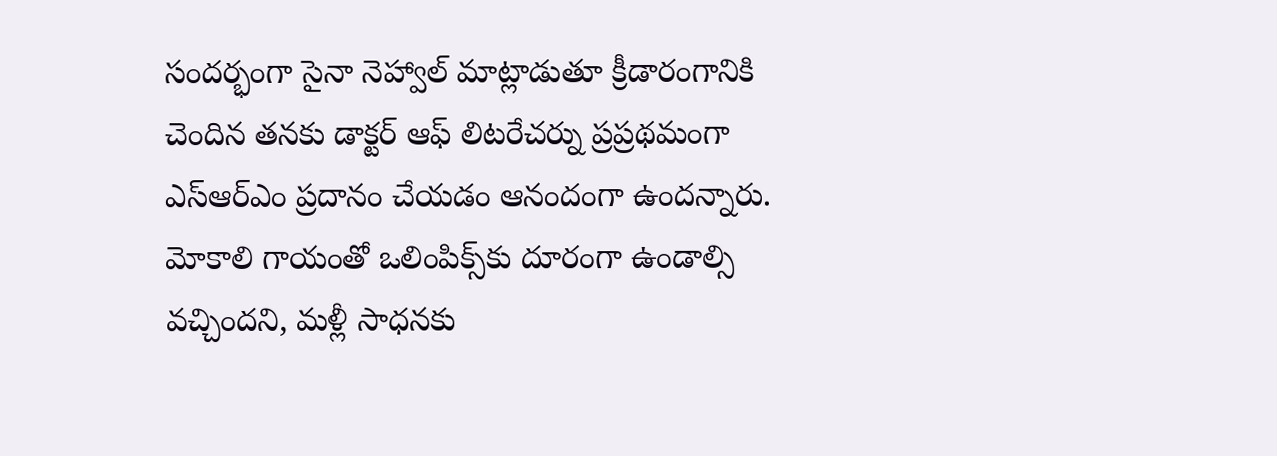సందర్భంగా సైనా నెహ్వాల్ మాట్లాడుతూ క్రీడారంగానికి చెందిన తనకు డాక్టర్ ఆఫ్ లిటరేచర్ను ప్రప్రథమంగా ఎస్‌ఆర్‌ఎం ప్రదానం చేయడం ఆనందంగా ఉందన్నారు. మోకాలి గాయంతో ఒలింపిక్స్‌కు దూరంగా ఉండాల్సి వచ్చిందని, మళ్లీ సాధనకు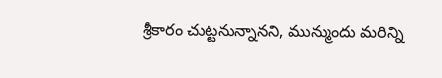శ్రీకారం చుట్టనున్నానని, మున్ముందు మరిన్ని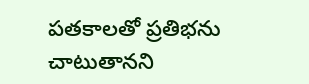పతకాలతో ప్రతిభను చాటుతానని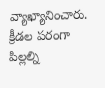వ్యాఖ్యానించారు. క్రీడల పరంగా పిల్లల్ని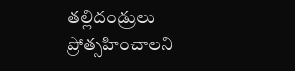తల్లిదండ్రులు ప్రోత్సహించాలని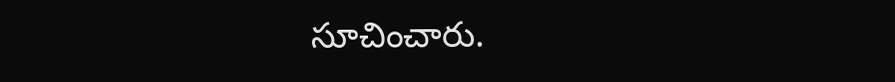సూచించారు.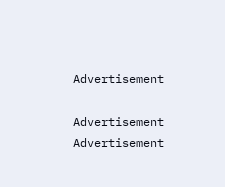Advertisement

Advertisement
Advertisement